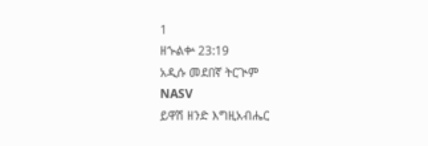1
ዘኍልቍ 23:19
አዲሱ መደበኛ ትርጒም
NASV
ይዋሽ ዘንድ እግዚአብሔር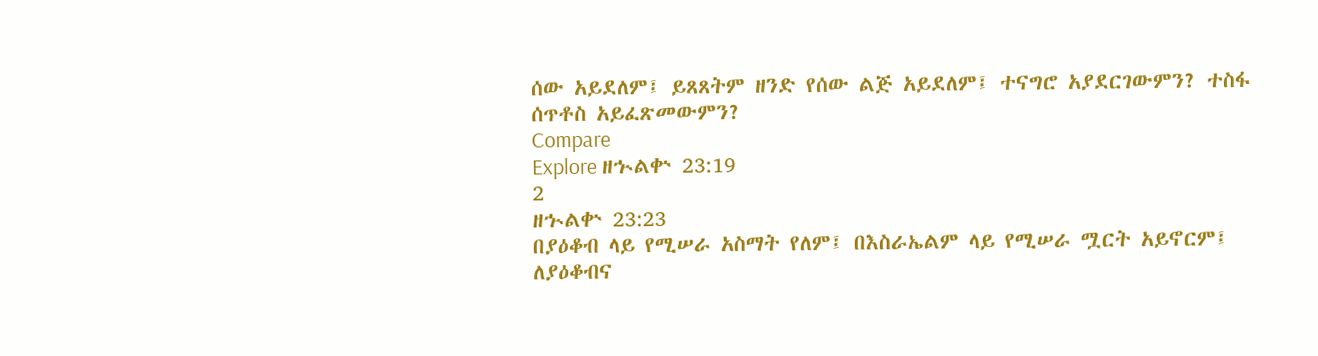ሰው አይደለም፤ ይጸጸትም ዘንድ የሰው ልጅ አይደለም፤ ተናግሮ አያደርገውምን? ተስፋ ሰጥቶስ አይፈጽመውምን?
Compare
Explore ዘኍልቍ 23:19
2
ዘኍልቍ 23:23
በያዕቆብ ላይ የሚሠራ አስማት የለም፤ በእስራኤልም ላይ የሚሠራ ሟርት አይኖርም፤ ለያዕቆብና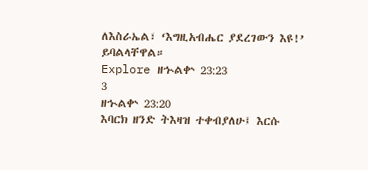ለእስራኤል፣ ‘እግዚአብሔር ያደረገውን እዩ!’ ይባልላቸዋል።
Explore ዘኍልቍ 23:23
3
ዘኍልቍ 23:20
እባርክ ዘንድ ትእዛዝ ተቀብያለሁ፤ እርሱ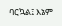ባርኳል፤ እኔም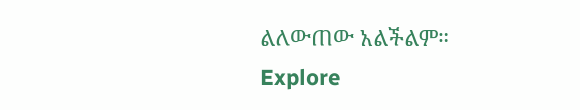ልለውጠው አልችልም።
Explore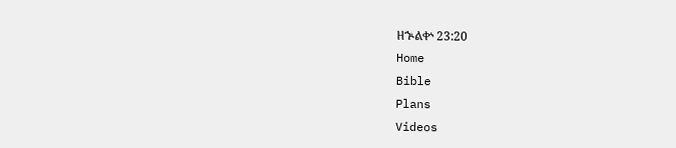ዘኍልቍ 23:20
Home
Bible
Plans
Videos